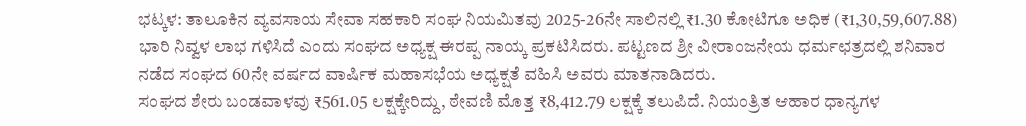ಭಟ್ಕಳ: ತಾಲೂಕಿನ ವ್ಯವಸಾಯ ಸೇವಾ ಸಹಕಾರಿ ಸಂಘ ನಿಯಮಿತವು 2025-26ನೇ ಸಾಲಿನಲ್ಲಿ ₹1.30 ಕೋಟಿಗೂ ಅಧಿಕ (₹1,30,59,607.88) ಭಾರಿ ನಿವ್ವಳ ಲಾಭ ಗಳಿಸಿದೆ ಎಂದು ಸಂಘದ ಅಧ್ಯಕ್ಷ ಈರಪ್ಪ ನಾಯ್ಕ ಪ್ರಕಟಿಸಿದರು. ಪಟ್ಟಣದ ಶ್ರೀ ವೀರಾಂಜನೇಯ ಧರ್ಮಛತ್ರದಲ್ಲಿ ಶನಿವಾರ ನಡೆದ ಸಂಘದ 60ನೇ ವರ್ಷದ ವಾರ್ಷಿಕ ಮಹಾಸಭೆಯ ಅಧ್ಯಕ್ಷತೆ ವಹಿಸಿ ಅವರು ಮಾತನಾಡಿದರು.
ಸಂಘದ ಶೇರು ಬಂಡವಾಳವು ₹561.05 ಲಕ್ಷಕ್ಕೇರಿದ್ದು, ಠೇವಣಿ ಮೊತ್ತ ₹8,412.79 ಲಕ್ಷಕ್ಕೆ ತಲುಪಿದೆ. ನಿಯಂತ್ರಿತ ಆಹಾರ ಧಾನ್ಯಗಳ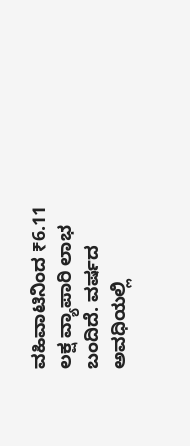ವಹಿವಾಟಿನಿಂದ ₹6.11 ಲಕ್ಷ ವ್ಯಾಪಾರಿ ಲಾಭ ಬಂದಿದೆ. ವರ್ಷದ ಅವಧಿಯಲ್ಲಿ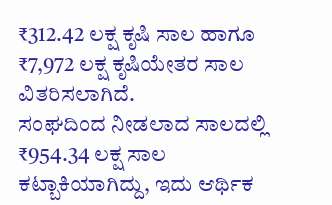₹312.42 ಲಕ್ಷ ಕೃಷಿ ಸಾಲ ಹಾಗೂ ₹7,972 ಲಕ್ಷ ಕೃಷಿಯೇತರ ಸಾಲ ವಿತರಿಸಲಾಗಿದೆ.
ಸಂಘದಿಂದ ನೀಡಲಾದ ಸಾಲದಲ್ಲಿ ₹954.34 ಲಕ್ಷ ಸಾಲ ಕಟ್ಬಾಕಿಯಾಗಿದ್ದು, ಇದು ಆರ್ಥಿಕ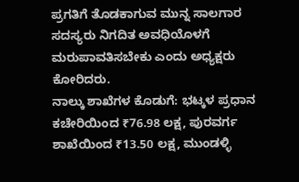ಪ್ರಗತಿಗೆ ತೊಡಕಾಗುವ ಮುನ್ನ ಸಾಲಗಾರ ಸದಸ್ಯರು ನಿಗದಿತ ಅವಧಿಯೊಳಗೆ ಮರುಪಾವತಿಸಬೇಕು ಎಂದು ಅಧ್ಯಕ್ಷರು ಕೋರಿದರು.
ನಾಲ್ಕು ಶಾಖೆಗಳ ಕೊಡುಗೆ: ಭಟ್ಕಳ ಪ್ರಧಾನ ಕಚೇರಿಯಿಂದ ₹76.98 ಲಕ್ಷ, ಪುರವರ್ಗ ಶಾಖೆಯಿಂದ ₹13.50 ಲಕ್ಷ, ಮುಂಡಳ್ಳಿ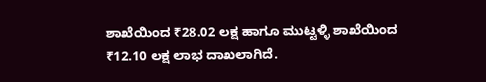ಶಾಖೆಯಿಂದ ₹28.02 ಲಕ್ಷ ಹಾಗೂ ಮುಟ್ಟಳ್ಳಿ ಶಾಖೆಯಿಂದ ₹12.10 ಲಕ್ಷ ಲಾಭ ದಾಖಲಾಗಿದೆ.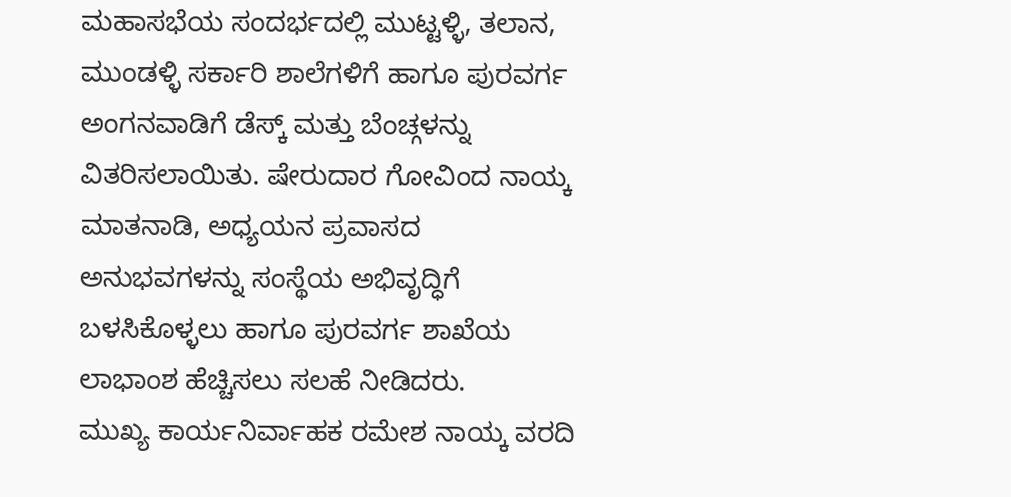ಮಹಾಸಭೆಯ ಸಂದರ್ಭದಲ್ಲಿ ಮುಟ್ಟಳ್ಳಿ, ತಲಾನ, ಮುಂಡಳ್ಳಿ ಸರ್ಕಾರಿ ಶಾಲೆಗಳಿಗೆ ಹಾಗೂ ಪುರವರ್ಗ ಅಂಗನವಾಡಿಗೆ ಡೆಸ್ಕ್ ಮತ್ತು ಬೆಂಚ್ಗಳನ್ನು ವಿತರಿಸಲಾಯಿತು. ಷೇರುದಾರ ಗೋವಿಂದ ನಾಯ್ಕ ಮಾತನಾಡಿ, ಅಧ್ಯಯನ ಪ್ರವಾಸದ ಅನುಭವಗಳನ್ನು ಸಂಸ್ಥೆಯ ಅಭಿವೃದ್ಧಿಗೆ ಬಳಸಿಕೊಳ್ಳಲು ಹಾಗೂ ಪುರವರ್ಗ ಶಾಖೆಯ ಲಾಭಾಂಶ ಹೆಚ್ಚಿಸಲು ಸಲಹೆ ನೀಡಿದರು.
ಮುಖ್ಯ ಕಾರ್ಯನಿರ್ವಾಹಕ ರಮೇಶ ನಾಯ್ಕ ವರದಿ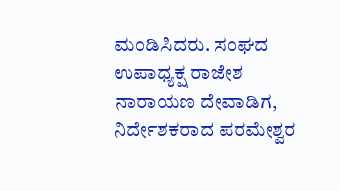ಮಂಡಿಸಿದರು. ಸಂಘದ ಉಪಾಧ್ಯಕ್ಷ ರಾಜೇಶ ನಾರಾಯಣ ದೇವಾಡಿಗ, ನಿರ್ದೇಶಕರಾದ ಪರಮೇಶ್ವರ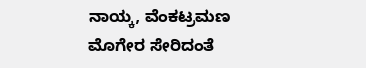ನಾಯ್ಕ, ವೆಂಕಟ್ರಮಣ ಮೊಗೇರ ಸೇರಿದಂತೆ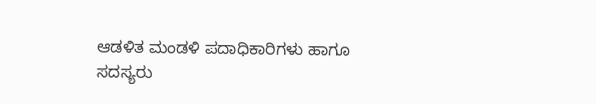ಆಡಳಿತ ಮಂಡಳಿ ಪದಾಧಿಕಾರಿಗಳು ಹಾಗೂ ಸದಸ್ಯರು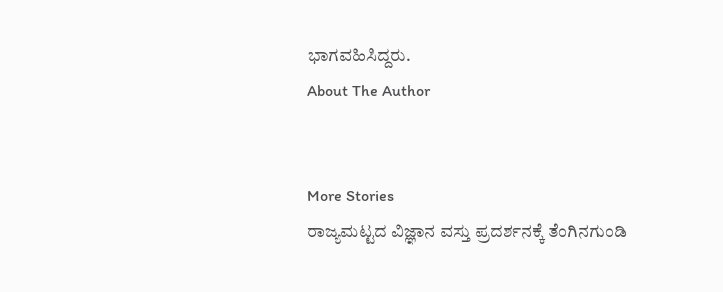ಭಾಗವಹಿಸಿದ್ದರು.
About The Author


More Stories
ರಾಜ್ಯಮಟ್ಟದ ವಿಜ್ಞಾನ ವಸ್ತು ಪ್ರದರ್ಶನಕ್ಕೆ ತೆಂಗಿನಗುಂಡಿ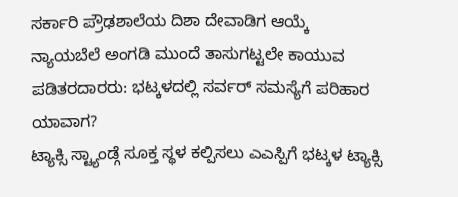ಸರ್ಕಾರಿ ಪ್ರೌಢಶಾಲೆಯ ದಿಶಾ ದೇವಾಡಿಗ ಆಯ್ಕೆ
ನ್ಯಾಯಬೆಲೆ ಅಂಗಡಿ ಮುಂದೆ ತಾಸುಗಟ್ಟಲೇ ಕಾಯುವ ಪಡಿತರದಾರರು: ಭಟ್ಕಳದಲ್ಲಿ ಸರ್ವರ್ ಸಮಸ್ಯೆಗೆ ಪರಿಹಾರ ಯಾವಾಗ?
ಟ್ಯಾಕ್ಸಿ ಸ್ಟ್ಯಾಂಡ್ಗೆ ಸೂಕ್ತ ಸ್ಥಳ ಕಲ್ಪಿಸಲು ಎಎಸ್ಪಿಗೆ ಭಟ್ಕಳ ಟ್ಯಾಕ್ಸಿ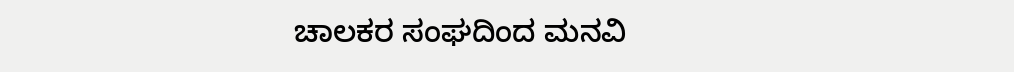ಚಾಲಕರ ಸಂಘದಿಂದ ಮನವಿ